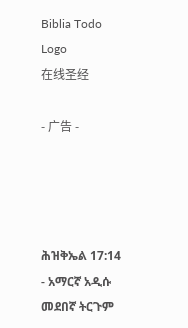Biblia Todo Logo
在线圣经

- 广告 -




ሕዝቅኤል 17:14 - አማርኛ አዲሱ መደበኛ ትርጉም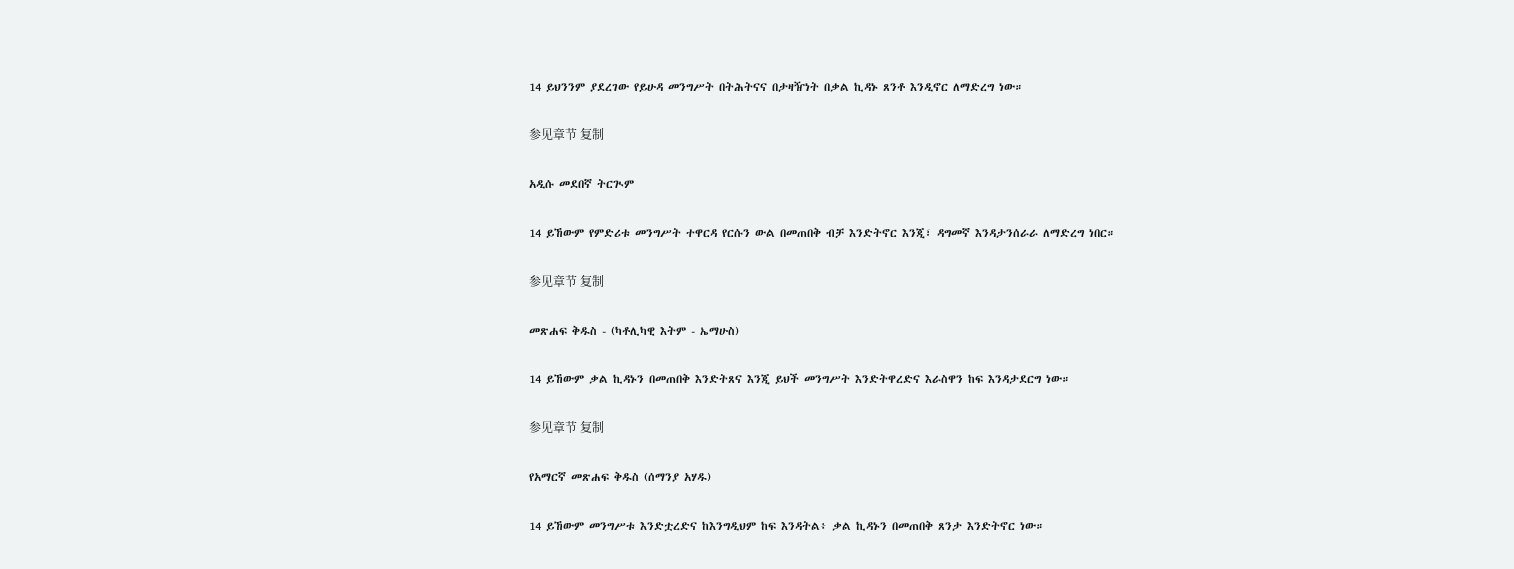14 ይህንንም ያደረገው የይሁዳ መንግሥት በትሕትናና በታዛዥነት በቃል ኪዳኑ ጸንቶ እንዲኖር ለማድረግ ነው።

参见章节 复制

አዲሱ መደበኛ ትርጒም

14 ይኸውም የምድሪቱ መንግሥት ተዋርዳ የርሱን ውል በመጠበቅ ብቻ እንድትኖር እንጂ፣ ዳግመኛ እንዳታንሰራራ ለማድረግ ነበር።

参见章节 复制

መጽሐፍ ቅዱስ - (ካቶሊካዊ እትም - ኤማሁስ)

14 ይኸውም ቃል ኪዳኑን በመጠበቅ እንድትጸና እንጂ ይህች መንግሥት እንድትዋረድና እራስዋን ከፍ እንዳታደርግ ነው።

参见章节 复制

የአማርኛ መጽሐፍ ቅዱስ (ሰማንያ አሃዱ)

14 ይኸውም መንግሥቱ እንድቷረድና ከእንግዲህም ከፍ እንዳትል፥ ቃል ኪዳኑን በመጠበቅ ጸንታ እንድትኖር ነው።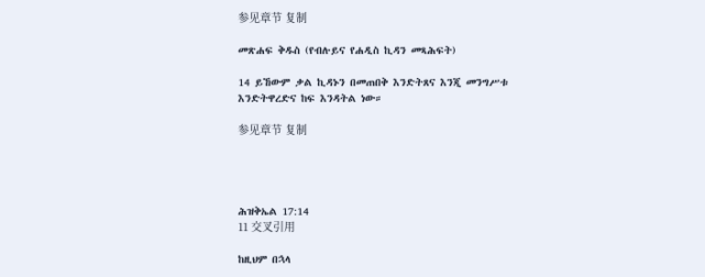参见章节 复制

መጽሐፍ ቅዱስ (የብሉይና የሐዲስ ኪዳን መጻሕፍት)

14 ይኸውም ቃል ኪዳኑን በመጠበቅ እንድትጸና እንጂ መንግሥቱ እንድትዋረድና ከፍ እንዳትል ነው።

参见章节 复制




ሕዝቅኤል 17:14
11 交叉引用

ከዚህም በኋላ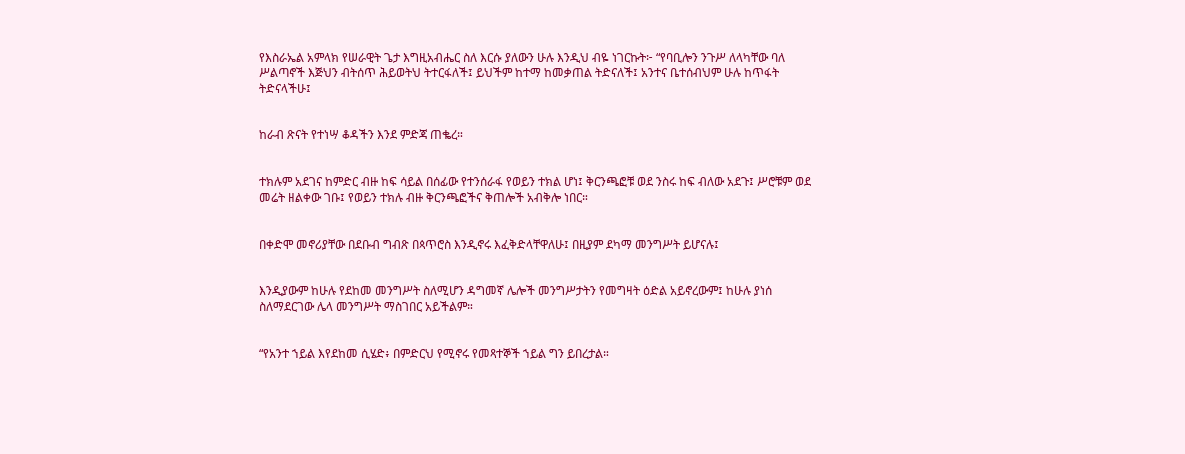የእስራኤል አምላክ የሠራዊት ጌታ እግዚአብሔር ስለ እርሱ ያለውን ሁሉ እንዲህ ብዬ ነገርኩት፦ “የባቢሎን ንጉሥ ለላካቸው ባለ ሥልጣኖች እጅህን ብትሰጥ ሕይወትህ ትተርፋለች፤ ይህችም ከተማ ከመቃጠል ትድናለች፤ አንተና ቤተሰብህም ሁሉ ከጥፋት ትድናላችሁ፤


ከራብ ጽናት የተነሣ ቆዳችን እንደ ምድጃ ጠቈረ።


ተክሉም አደገና ከምድር ብዙ ከፍ ሳይል በሰፊው የተንሰራፋ የወይን ተክል ሆነ፤ ቅርንጫፎቹ ወደ ንስሩ ከፍ ብለው አደጉ፤ ሥሮቹም ወደ መሬት ዘልቀው ገቡ፤ የወይን ተክሉ ብዙ ቅርንጫፎችና ቅጠሎች አብቅሎ ነበር።


በቀድሞ መኖሪያቸው በደቡብ ግብጽ በጳጥሮስ እንዲኖሩ እፈቅድላቸዋለሁ፤ በዚያም ደካማ መንግሥት ይሆናሉ፤


እንዲያውም ከሁሉ የደከመ መንግሥት ስለሚሆን ዳግመኛ ሌሎች መንግሥታትን የመግዛት ዕድል አይኖረውም፤ ከሁሉ ያነሰ ስለማደርገው ሌላ መንግሥት ማስገበር አይችልም።


“የአንተ ኀይል እየደከመ ሲሄድ፥ በምድርህ የሚኖሩ የመጻተኞች ኀይል ግን ይበረታል።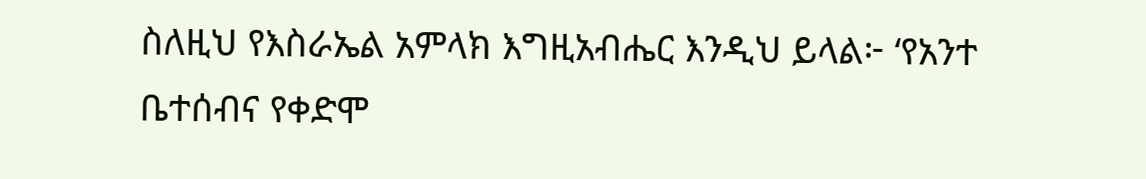ስለዚህ የእስራኤል አምላክ እግዚአብሔር እንዲህ ይላል፦ ‘የአንተ ቤተሰብና የቀድሞ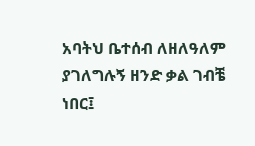አባትህ ቤተሰብ ለዘለዓለም ያገለግሉኝ ዘንድ ቃል ገብቼ ነበር፤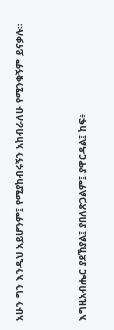አሁን ግን እንዲህ አይሆንም፤ የሚያከብሩኝን አከብራለሁ የሚንቁኝም ይናቃሉ።


እግዚአብሔር ያደኸያል፤ ያበለጽጋልም፤ ያዋርዳል፤ ከፍ፥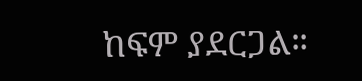ከፍም ያደርጋል።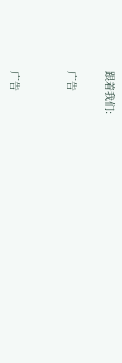跟着我们:

广告


广告